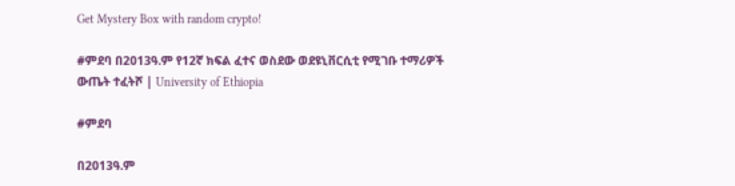Get Mystery Box with random crypto!

#ምደባ በ2013ዓ.ም የ12ኛ ክፍል ፈተና ወስደው ወደዩኒቨርሲቲ የሚገቡ ተማሪዎች ውጤት ተፈትሾ | University of Ethiopia

#ምደባ

በ2013ዓ.ም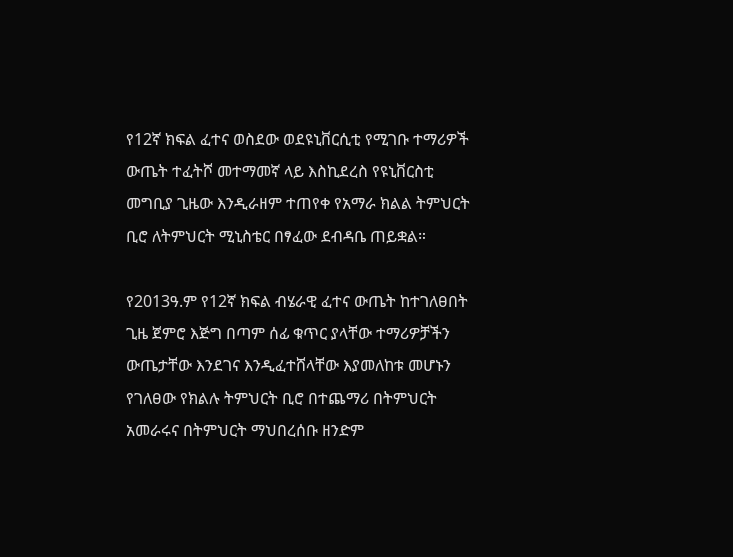የ12ኛ ክፍል ፈተና ወስደው ወደዩኒቨርሲቲ የሚገቡ ተማሪዎች ውጤት ተፈትሾ መተማመኛ ላይ እስኪደረስ የዩኒቨርስቲ መግቢያ ጊዜው እንዲራዘም ተጠየቀ የአማራ ክልል ትምህርት ቢሮ ለትምህርት ሚኒስቴር በፃፈው ደብዳቤ ጠይቋል።

የ2013ዓ.ም የ12ኛ ክፍል ብሄራዊ ፈተና ውጤት ከተገለፀበት ጊዜ ጀምሮ እጅግ በጣም ሰፊ ቁጥር ያላቸው ተማሪዎቻችን ውጤታቸው እንደገና እንዲፈተሸላቸው እያመለከቱ መሆኑን የገለፀው የክልሉ ትምህርት ቢሮ በተጨማሪ በትምህርት አመራሩና በትምህርት ማህበረሰቡ ዘንድም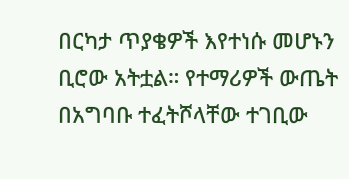በርካታ ጥያቄዎች እየተነሱ መሆኑን ቢሮው አትቷል። የተማሪዎች ውጤት በአግባቡ ተፈትሾላቸው ተገቢው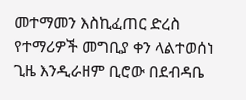መተማመን እስኪፈጠር ድረስ የተማሪዎች መግቢያ ቀን ላልተወሰነ ጊዜ እንዲራዘም ቢሮው በደብዳቤ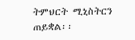ትምህርት ሚኒስትርን ጠይቋል፡፡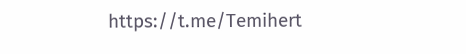https://t.me/Temihert